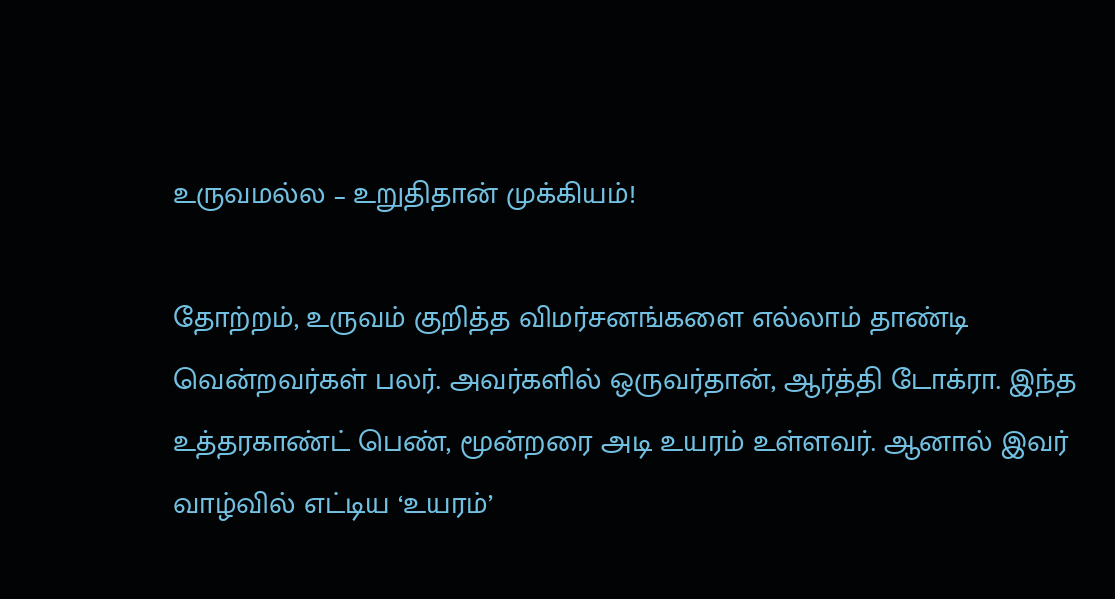உருவமல்ல – உறுதிதான் முக்கியம்!

தோற்றம், உருவம் குறித்த விமர்சனங்களை எல்லாம் தாண்டி வென்றவர்கள் பலர். அவர்களில் ஒருவர்தான், ஆர்த்தி டோக்ரா. இந்த உத்தரகாண்ட் பெண், மூன்றரை அடி உயரம் உள்ளவர். ஆனால் இவர் வாழ்வில் எட்டிய ‘உயரம்’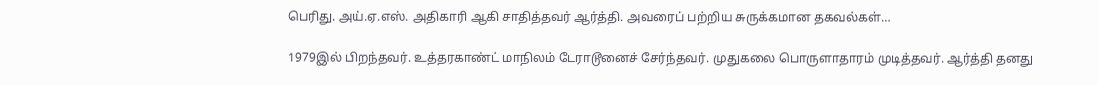பெரிது. அய்.ஏ.எஸ். அதிகாரி ஆகி சாதித்தவர் ஆர்த்தி. அவரைப் பற்றிய சுருக்கமான தகவல்கள்…

1979இல் பிறந்தவர். உத்தரகாண்ட் மாநிலம் டேராடூனைச் சேர்ந்தவர். முதுகலை பொருளாதாரம் முடித்தவர். ஆர்த்தி தனது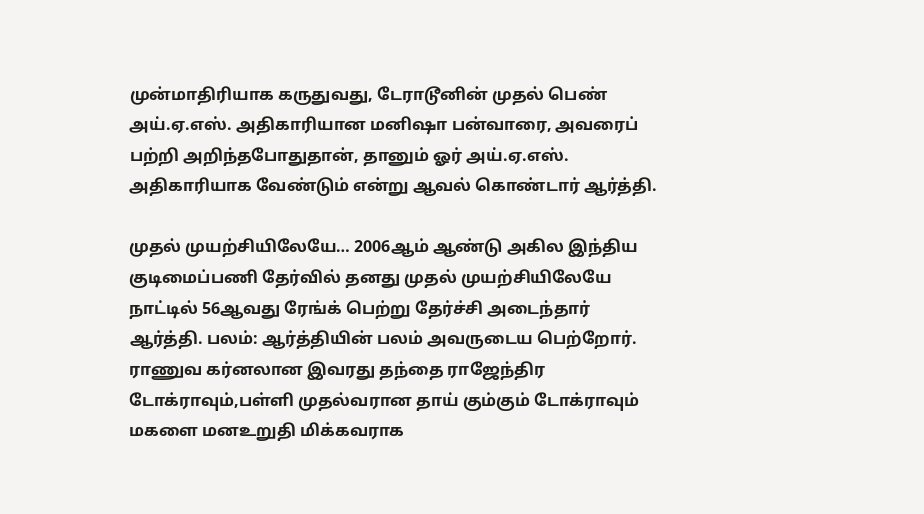முன்மாதிரியாக கருதுவது, டேராடூனின் முதல் பெண் அய்.ஏ.எஸ். அதிகாரியான மனிஷா பன்வாரை, அவரைப் பற்றி அறிந்தபோதுதான், தானும் ஓர் அய்.ஏ.எஸ். அதிகாரியாக வேண்டும் என்று ஆவல் கொண்டார் ஆர்த்தி.

முதல் முயற்சியிலேயே… 2006ஆம் ஆண்டு அகில இந்திய குடிமைப்பணி தேர்வில் தனது முதல் முயற்சியிலேயே நாட்டில் 56ஆவது ரேங்க் பெற்று தேர்ச்சி அடைந்தார் ஆர்த்தி. பலம்: ஆர்த்தியின் பலம் அவருடைய பெற்றோர். ராணுவ கர்னலான இவரது தந்தை ராஜேந்திர டோக்ராவும்,பள்ளி முதல்வரான தாய் கும்கும் டோக்ராவும் மகளை மனஉறுதி மிக்கவராக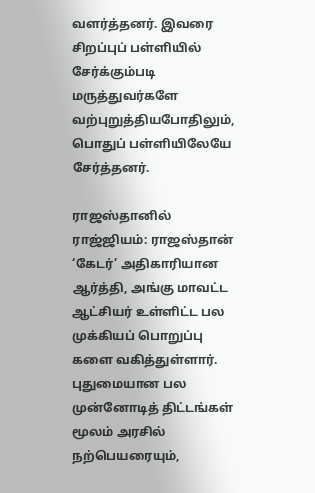வளர்த்தனர். இவரை சிறப்புப் பள்ளியில் சேர்க்கும்படி மருத்துவர்களே வற்புறுத்தியபோதிலும், பொதுப் பள்ளியிலேயே சேர்த்தனர்.

ராஜஸ்தானில் ராஜ்ஜியம்: ராஜஸ்தான் ‘கேடர்’ அதிகாரியான ஆர்த்தி, அங்கு மாவட்ட ஆட்சியர் உள்ளிட்ட பல முக்கியப் பொறுப்பு களை வகித்துள்ளார். புதுமையான பல முன்னோடித் திட்டங்கள் மூலம் அரசில் நற்பெயரையும்,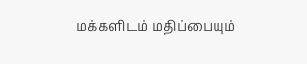மக்களிடம் மதிப்பையும்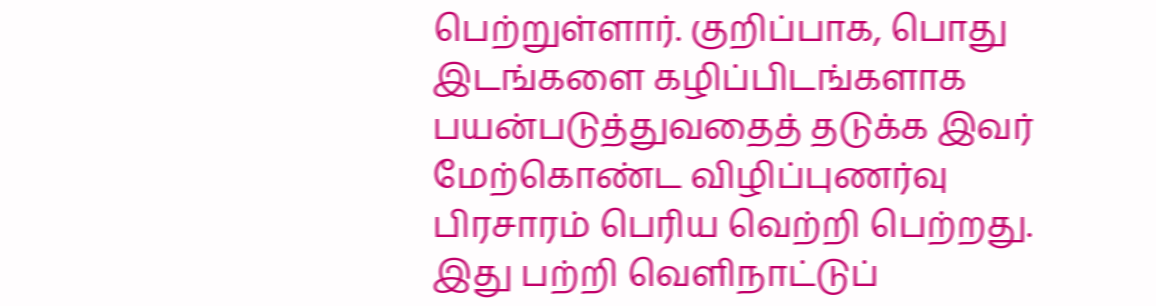பெற்றுள்ளார். குறிப்பாக, பொது இடங்களை கழிப்பிடங்களாக பயன்படுத்துவதைத் தடுக்க இவர் மேற்கொண்ட விழிப்புணர்வு பிரசாரம் பெரிய வெற்றி பெற்றது. இது பற்றி வெளிநாட்டுப்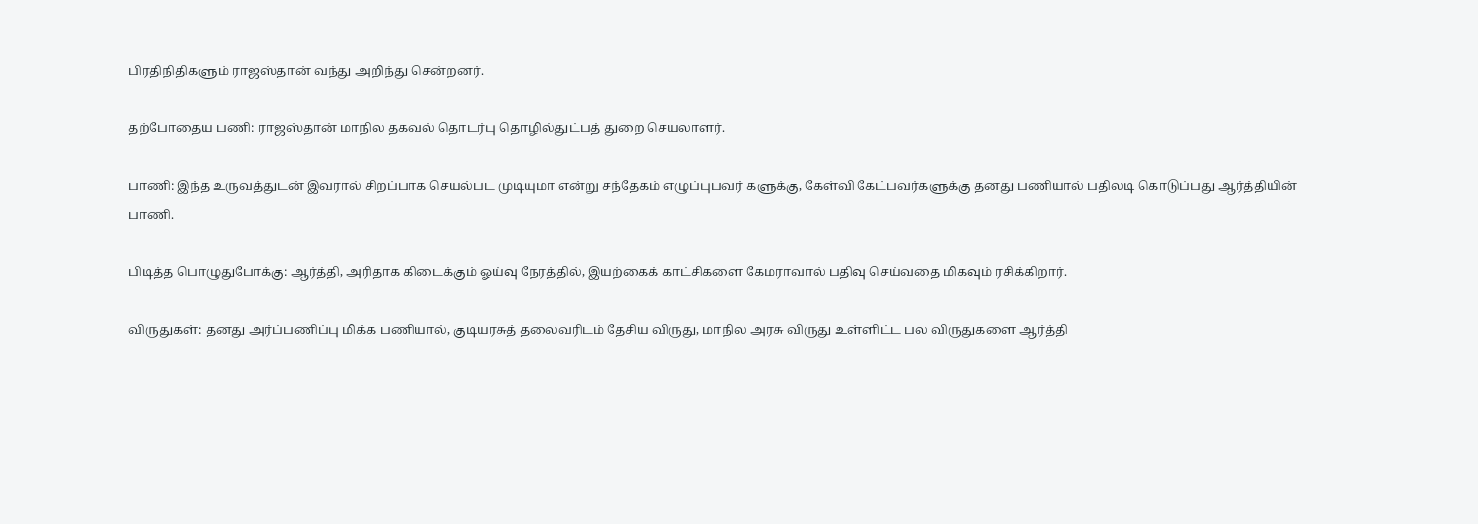பிரதிநிதிகளும் ராஜஸ்தான் வந்து அறிந்து சென்றனர்.

தற்போதைய பணி: ராஜஸ்தான் மாநில தகவல் தொடர்பு தொழில்துட்பத் துறை செயலாளர்.

பாணி: இந்த உருவத்துடன் இவரால் சிறப்பாக செயல்பட முடியுமா என்று சந்தேகம் எழுப்புபவர் களுக்கு, கேள்வி கேட்பவர்களுக்கு தனது பணியால் பதிலடி கொடுப்பது ஆர்த்தியின் பாணி.

பிடித்த பொழுதுபோக்கு: ஆர்த்தி, அரிதாக கிடைக்கும் ஓய்வு நேரத்தில், இயற்கைக் காட்சிகளை கேமராவால் பதிவு செய்வதை மிகவும் ரசிக்கிறார்.

விருதுகள்: தனது அர்ப்பணிப்பு மிக்க பணியால், குடியரசுத் தலைவரிடம் தேசிய விருது, மாநில அரசு விருது உள்ளிட்ட பல விருதுகளை ஆர்த்தி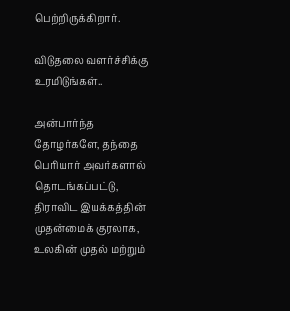பெற்றிருக்கிறார்.

விடுதலை வளர்ச்சிக்கு உரமிடுங்கள்..

அன்பார்ந்த தோழர்களே, தந்தை பெரியார் அவர்களால் தொடங்கப்பட்டு, திராவிட இயக்கத்தின் முதன்மைக் குரலாக, உலகின் முதல் மற்றும்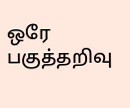ஒரே பகுத்தறிவு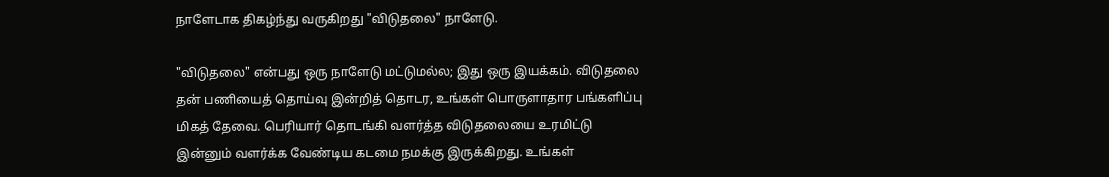நாளேடாக திகழ்ந்து வருகிறது "விடுதலை" நாளேடு.

"விடுதலை" என்பது ஒரு நாளேடு மட்டுமல்ல; இது ஒரு இயக்கம். விடுதலை தன் பணியைத் தொய்வு இன்றித் தொடர, உங்கள் பொருளாதார பங்களிப்பு மிகத் தேவை. பெரியார் தொடங்கி வளர்த்த விடுதலையை உரமிட்டு இன்னும் வளர்க்க வேண்டிய கடமை நமக்கு இருக்கிறது. உங்கள்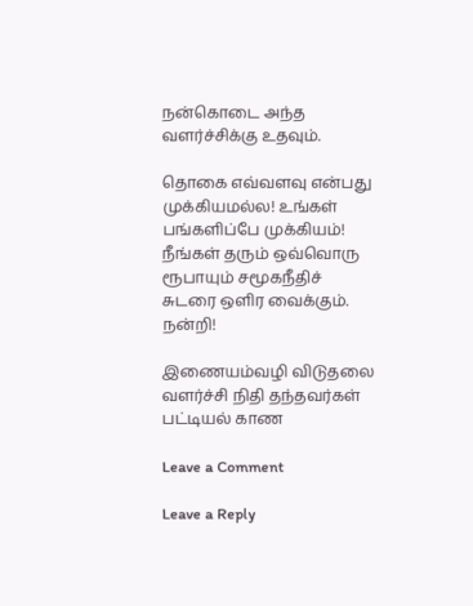நன்கொடை அந்த வளர்ச்சிக்கு உதவும்.

தொகை எவ்வளவு என்பது முக்கியமல்ல! உங்கள் பங்களிப்பே முக்கியம்! நீங்கள் தரும் ஒவ்வொரு ரூபாயும் சமூகநீதிச் சுடரை ஒளிர வைக்கும். நன்றி!

இணையம்வழி விடுதலை வளர்ச்சி நிதி தந்தவர்கள் பட்டியல் காண

Leave a Comment

Leave a Reply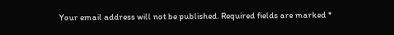Your email address will not be published. Required fields are marked *